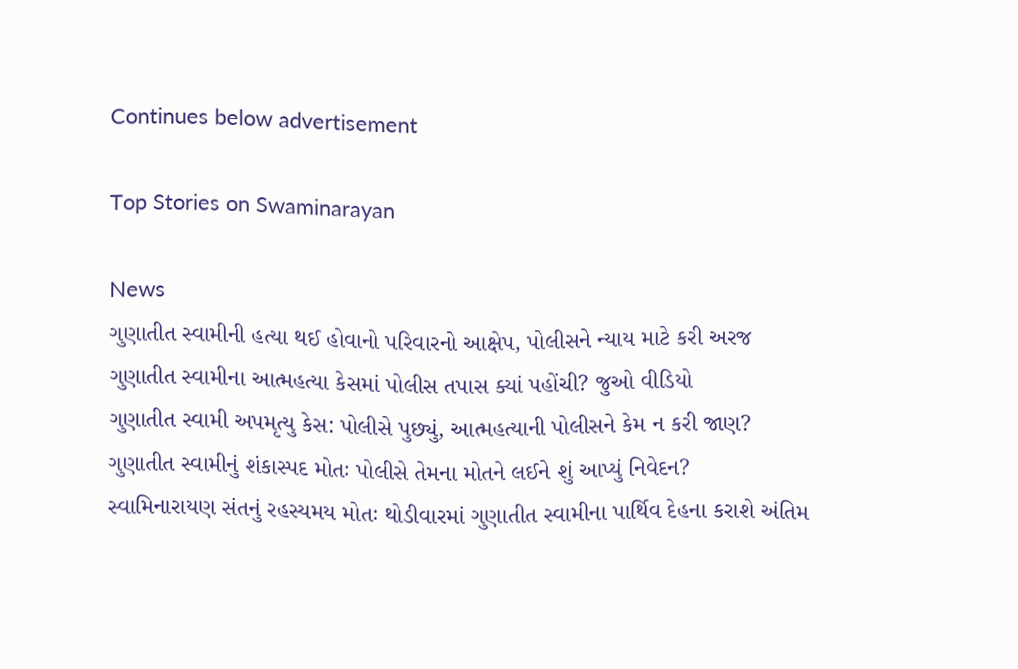Continues below advertisement

Top Stories on Swaminarayan

News
ગુણાતીત સ્વામીની હત્યા થઈ હોવાનો પરિવારનો આક્ષેપ, પોલીસને ન્યાય માટે કરી અરજ
ગુણાતીત સ્વામીના આત્મહત્યા કેસમાં પોલીસ તપાસ ક્યાં પહોંચી? જુઓ વીડિયો
ગુણાતીત સ્વામી અપમૃત્યુ કેસ: પોલીસે પુછ્યું, આત્મહત્યાની પોલીસને કેમ ન કરી જાણ?
ગુણાતીત સ્વામીનું શંકાસ્પદ મોતઃ પોલીસે તેમના મોતને લઈને શું આપ્યું નિવેદન?
સ્વામિનારાયણ સંતનું રહસ્યમય મોતઃ થોડીવારમાં ગુણાતીત સ્વામીના પાર્થિવ દેહના કરાશે અંતિમ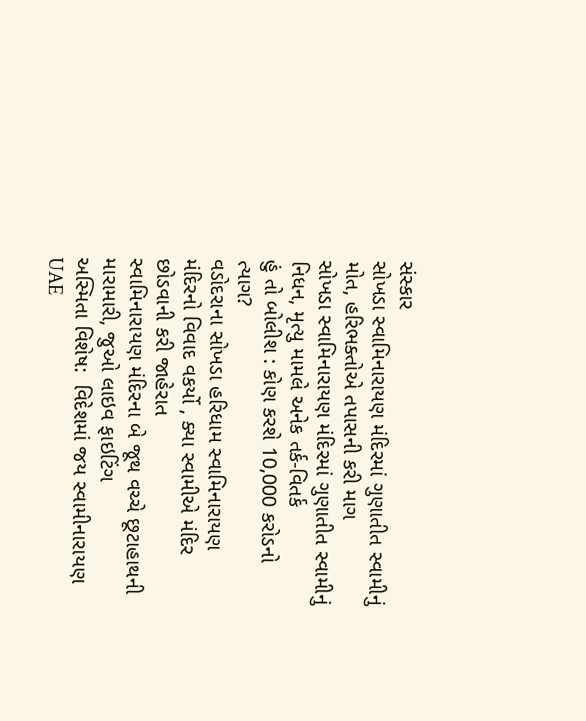સંસ્કાર
સોખડા સ્વામિનારાયણ મંદિરમાં ગુણાતીત સ્વામીનું મોત, હરિભક્તોએ તપાસની કરી માગ
સોખડા સ્વામિનારાયણ મંદિરમાં ગુણાતીત સ્વામીનું નિધન, મૃત્યુ મામલે અનેક તર્ક-વિતર્ક
હું તો બોલીશ : કોણ કરશે 10,000 કરોડનો ત્યાગ?
વડોદરાના સોખડા હરિધામ સ્વામિનારાયણ મંદિરનો વિવાદ વકર્યો , ક્યા સ્વામીએ મંદિર છોડવાની કરી જાહેરાત
સ્વામિનારાયણ મંદિરના બે જૂથ વચ્ચે છૂટાહાથની મારામારી, જુઓ લાઇવ ફાઇટિંગ
અસ્મિતા વિશેષ:  વિદેશમાં જય સ્વામીનારાયણ
UAE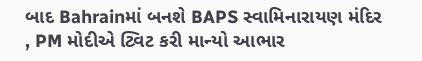બાદ Bahrainમાં બનશે BAPS સ્વામિનારાયણ મંદિર , PM મોદીએ ટ્વિટ કરી માન્યો આભાર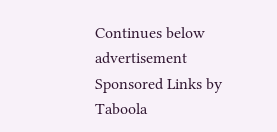Continues below advertisement
Sponsored Links by Taboola